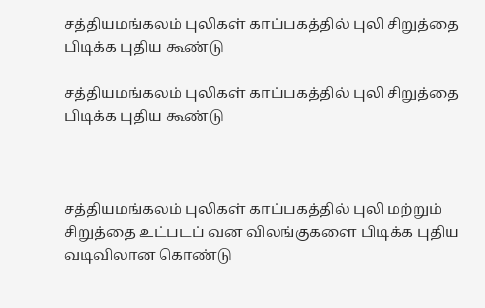சத்தியமங்கலம் புலிகள் காப்பகத்தில் புலி சிறுத்தை பிடிக்க புதிய கூண்டு

சத்தியமங்கலம் புலிகள் காப்பகத்தில் புலி சிறுத்தை பிடிக்க புதிய கூண்டு



சத்தியமங்கலம் புலிகள் காப்பகத்தில் புலி மற்றும் சிறுத்தை உட்படப் வன விலங்குகளை பிடிக்க புதிய வடிவிலான கொண்டு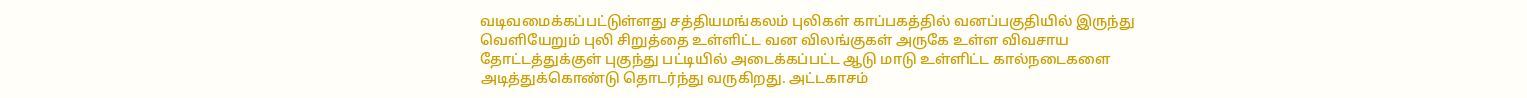வடிவமைக்கப்பட்டுள்ளது சத்தியமங்கலம் புலிகள் காப்பகத்தில் வனப்பகுதியில் இருந்து வெளியேறும் புலி சிறுத்தை உள்ளிட்ட வன விலங்குகள் அருகே உள்ள விவசாய தோட்டத்துக்குள் புகுந்து பட்டியில் அடைக்கப்பட்ட ஆடு மாடு உள்ளிட்ட கால்நடைகளை அடித்துக்கொண்டு தொடர்ந்து வருகிறது. அட்டகாசம்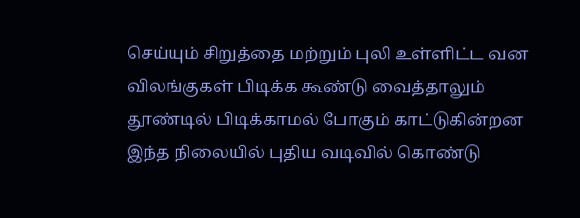செய்யும் சிறுத்தை மற்றும் புலி உள்ளிட்ட வன விலங்குகள் பிடிக்க கூண்டு வைத்தாலும் தூண்டில் பிடிக்காமல் போகும் காட்டுகின்றன இந்த நிலையில் புதிய வடிவில் கொண்டு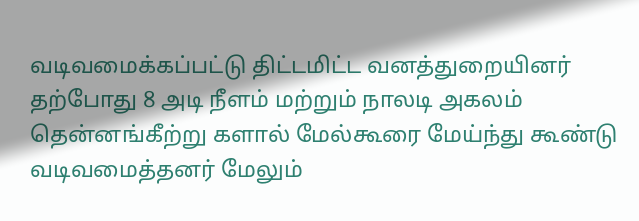வடிவமைக்கப்பட்டு திட்டமிட்ட வனத்துறையினர் தற்போது 8 அடி நீளம் மற்றும் நாலடி அகலம் தென்னங்கீற்று களால் மேல்கூரை மேய்ந்து கூண்டு வடிவமைத்தனர் மேலும்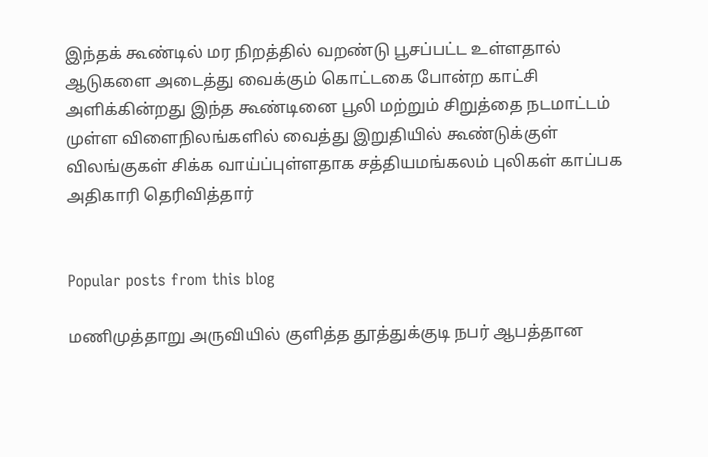இந்தக் கூண்டில் மர நிறத்தில் வறண்டு பூசப்பட்ட உள்ளதால் ஆடுகளை அடைத்து வைக்கும் கொட்டகை போன்ற காட்சி அளிக்கின்றது இந்த கூண்டினை பூலி மற்றும் சிறுத்தை நடமாட்டம் முள்ள விளைநிலங்களில் வைத்து இறுதியில் கூண்டுக்குள் விலங்குகள் சிக்க வாய்ப்புள்ளதாக சத்தியமங்கலம் புலிகள் காப்பக அதிகாரி தெரிவித்தார்


Popular posts from this blog

மணிமுத்தாறு அருவியில் குளித்த தூத்துக்குடி நபர் ஆபத்தான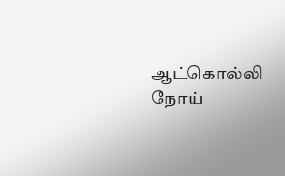ஆட்கொல்லி நோய்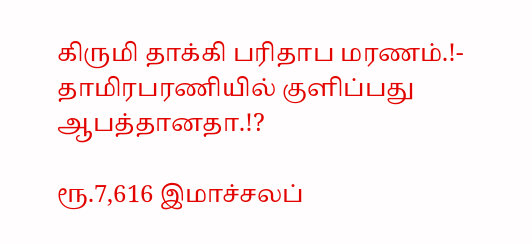கிருமி தாக்கி பரிதாப மரணம்.!- தாமிரபரணியில் குளிப்பது ஆபத்தானதா.!?

ரூ.7,616 இமாச்சலப்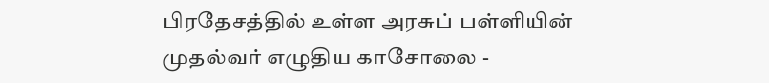பிரதேசத்தில் உள்ள அரசுப் பள்ளியின் முதல்வர் எழுதிய காசோலை -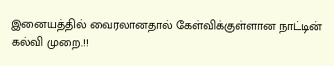இனையத்தில் வைரலானதால் கேள்விக்குள்ளான நாட்டின் கல்வி முறை.!!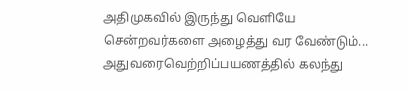அதிமுகவில் இருந்து வெளியே சென்றவர்களை அழைத்து வர வேண்டும்... அதுவரைவெற்றிப்பயணத்தில் கலந்து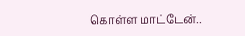கொள்ள மாட்டேன்..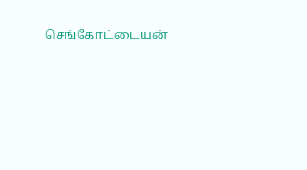செங்கோட்டையன்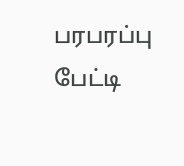பரபரப்பு பேட்டி